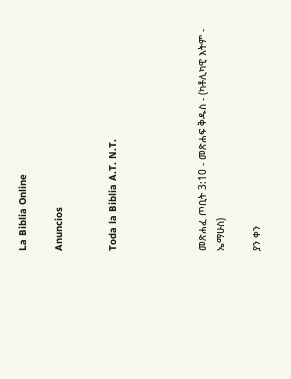La Biblia Online

Anuncios


Toda la Biblia A.T. N.T.




መጽሐፈ ጦቢት 3:10 - መጽሐፍ ቅዱስ - (ካቶሊካዊ እትም - ኤማሁስ)

ያን ቀን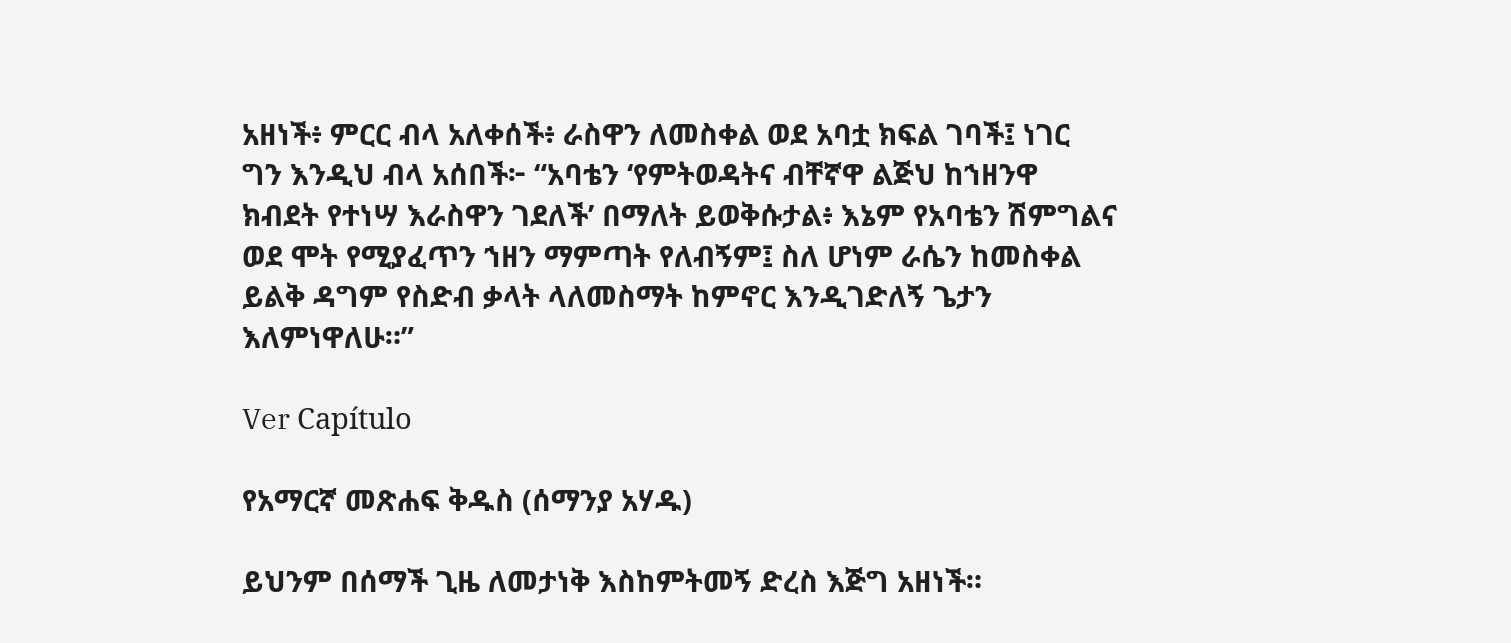አዘነች፥ ምርር ብላ አለቀሰች፥ ራስዋን ለመስቀል ወደ አባቷ ክፍል ገባች፤ ነገር ግን እንዲህ ብላ አሰበች፦ “አባቴን ‘የምትወዳትና ብቸኛዋ ልጅህ ከኀዘንዋ ክብደት የተነሣ እራስዋን ገደለች’ በማለት ይወቅሱታል፥ እኔም የአባቴን ሽምግልና ወደ ሞት የሚያፈጥን ኀዘን ማምጣት የለብኝም፤ ስለ ሆነም ራሴን ከመስቀል ይልቅ ዳግም የስድብ ቃላት ላለመስማት ከምኖር እንዲገድለኝ ጌታን እለምነዋለሁ።”

Ver Capítulo

የአማርኛ መጽሐፍ ቅዱስ (ሰማንያ አሃዱ)

ይህንም በሰማች ጊዜ ለመታነቅ እስከምትመኝ ድረስ እጅግ አዘነች።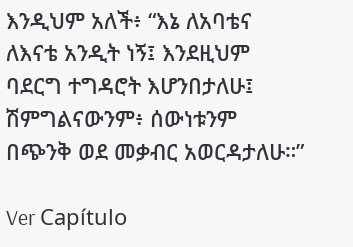እንዲህም አለች፥ “እኔ ለአባቴና ለእናቴ አንዲት ነኝ፤ እንደዚህም ባደርግ ተግዳሮት እሆንበታለሁ፤ ሽምግልናውንም፥ ሰውነቱንም በጭንቅ ወደ መቃብር አወርዳታለሁ።”

Ver Capítulo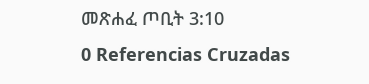መጽሐፈ ጦቢት 3:10
0 Referencias Cruzadas